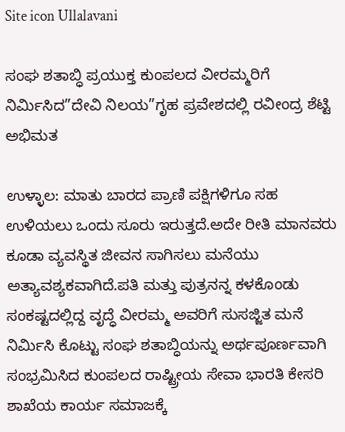Site icon Ullalavani

ಸಂಘ ಶತಾಬ್ಧಿ ಪ್ರಯುಕ್ತ ಕುಂಪಲದ ವೀರಮ್ಮರಿಗೆ ನಿರ್ಮಿಸಿದ”ದೇವಿ ನಿಲಯ”ಗೃಹ ಪ್ರವೇಶದಲ್ಲಿ ರವೀಂದ್ರ ಶೆಟ್ಟಿ ಅಭಿಮತ

ಉಳ್ಳಾಲ: ಮಾತು ಬಾರದ ಪ್ರಾಣಿ ಪಕ್ಷಿಗಳಿಗೂ ಸಹ ಉಳಿಯಲು ಒಂದು ಸೂರು ಇರುತ್ತದೆ.ಅದೇ ರೀತಿ ಮಾನವರು ಕೂಡಾ ವ್ಯವಸ್ಥಿತ ಜೀವನ ಸಾಗಿಸಲು ಮನೆಯು ಅತ್ಯಾವಶ್ಯಕವಾಗಿದೆ.ಪತಿ ಮತ್ತು ಪುತ್ರನನ್ನ ಕಳಕೊಂಡು ಸಂಕಷ್ಟದಲ್ಲಿದ್ದ ವೃದ್ಧೆ ವೀರಮ್ಮ ಅವರಿಗೆ ಸುಸಜ್ಜಿತ ಮನೆ ನಿರ್ಮಿಸಿ ಕೊಟ್ಟು ಸಂಘ ಶತಾಬ್ಧಿಯನ್ನು ಅರ್ಥಪೂರ್ಣವಾಗಿ ಸಂಭ್ರಮಿಸಿದ ಕುಂಪಲದ ರಾಷ್ಟ್ರೀಯ ಸೇವಾ ಭಾರತಿ ಕೇಸರಿ ಶಾಖೆಯ ಕಾರ್ಯ ಸಮಾಜಕ್ಕೆ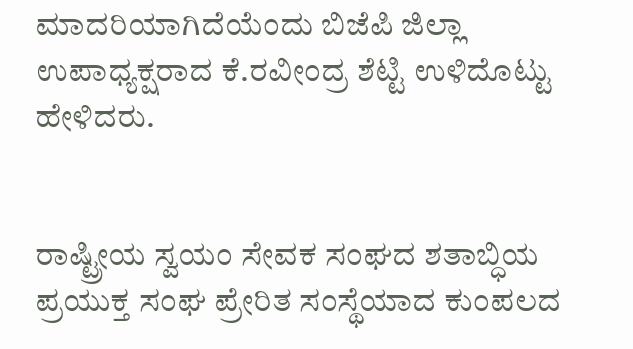ಮಾದರಿಯಾಗಿದೆಯೆಂದು ಬಿಜೆಪಿ ಜಿಲ್ಲಾ ಉಪಾಧ್ಯಕ್ಷರಾದ ಕೆ.ರವೀಂದ್ರ ಶೆಟ್ಟಿ ಉಳಿದೊಟ್ಟು ಹೇಳಿದರು.


ರಾಷ್ಟ್ರೀಯ ಸ್ವಯಂ ಸೇವಕ ಸಂಘದ ಶತಾಬ್ಧಿಯ ಪ್ರಯುಕ್ತ ಸಂಘ ಪ್ರೇರಿತ ಸಂಸ್ಥೆಯಾದ ಕುಂಪಲದ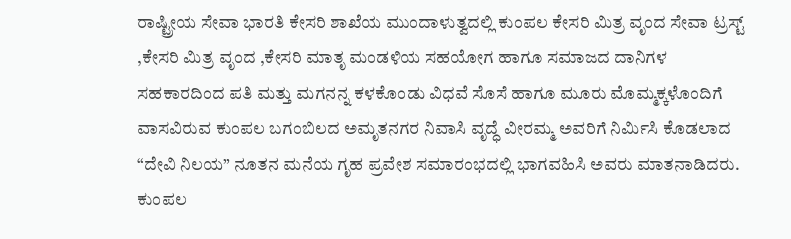ರಾಷ್ಟ್ರೀಯ ಸೇವಾ ಭಾರತಿ ಕೇಸರಿ ಶಾಖೆಯ ಮುಂದಾಳುತ್ವದಲ್ಲಿ ಕುಂಪಲ ಕೇಸರಿ ಮಿತ್ರ ವೃಂದ ಸೇವಾ ಟ್ರಸ್ಟ್ ,ಕೇಸರಿ ಮಿತ್ರ ವೃಂದ ,ಕೇಸರಿ ಮಾತೃ ಮಂಡಳಿಯ ಸಹಯೋಗ ಹಾಗೂ ಸಮಾಜದ ದಾನಿಗಳ ಸಹಕಾರದಿಂದ ಪತಿ ಮತ್ತು ಮಗನನ್ನ ಕಳಕೊಂಡು ವಿಧವೆ ಸೊಸೆ ಹಾಗೂ ಮೂರು ಮೊಮ್ಮಕ್ಕಳೊಂದಿಗೆ ವಾಸವಿರುವ ಕುಂಪಲ ಬಗಂಬಿಲದ ಅಮೃತ‌ನಗರ ನಿವಾಸಿ ವೃದ್ಧೆ ವೀರಮ್ಮ ಅವರಿಗೆ ನಿರ್ಮಿಸಿ ಕೊಡಲಾದ “ದೇವಿ ನಿಲಯ” ನೂತನ ಮನೆಯ ಗೃಹ ಪ್ರವೇಶ ಸಮಾರಂಭದಲ್ಲಿ ಭಾಗವಹಿಸಿ ಅವರು ಮಾತನಾಡಿದರು.
ಕುಂಪಲ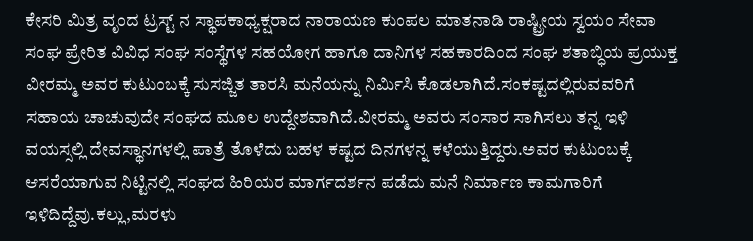ಕೇಸರಿ ಮಿತ್ರ ವೃಂದ ಟ್ರಸ್ಟ್ ನ ಸ್ಥಾಪಕಾಧ್ಯಕ್ಷರಾದ ನಾರಾಯಣ ಕುಂಪಲ ಮಾತನಾಡಿ ರಾಷ್ಟ್ರೀಯ ಸ್ವಯಂ ಸೇವಾ ಸಂಘ ಪ್ರೇರಿತ ವಿವಿಧ ಸಂಘ ಸಂಸ್ಥೆಗಳ ಸಹಯೋಗ ಹಾಗೂ ದಾನಿಗಳ ಸಹಕಾರದಿಂದ ಸಂಘ ಶತಾಬ್ಧಿಯ ಪ್ರಯುಕ್ತ ವೀರಮ್ಮ ಅವರ ಕುಟುಂಬಕ್ಕೆ ಸುಸಜ್ಜಿತ ತಾರಸಿ ಮನೆಯನ್ನು ನಿರ್ಮಿಸಿ ಕೊಡಲಾಗಿದೆ.ಸಂಕಷ್ಟದಲ್ಲಿರುವವರಿಗೆ ಸಹಾಯ ಚಾಚುವುದೇ ಸಂಘದ ಮೂಲ ಉದ್ದೇಶವಾಗಿದೆ.ವೀರಮ್ಮ ಅವರು ಸಂಸಾರ ಸಾಗಿಸಲು ತನ್ನ ಇಳಿ ವಯಸ್ಸಲ್ಲಿ ದೇವಸ್ಥಾನಗಳಲ್ಲಿ ಪಾತ್ರೆ ತೊಳೆದು ಬಹಳ ಕಷ್ಟದ ದಿನಗಳನ್ನ ಕಳೆಯುತ್ತಿದ್ದರು.ಅವರ ಕುಟುಂಬಕ್ಕೆ‌ ಆಸರೆಯಾಗುವ ನಿಟ್ಟಿನಲ್ಲಿ ಸಂಘದ ಹಿರಿಯರ ಮಾರ್ಗದರ್ಶನ ಪಡೆದು ಮನೆ ನಿರ್ಮಾಣ ಕಾಮಗಾರಿಗೆ ಇಳಿದಿದ್ದೆವು.ಕಲ್ಲು,ಮರಳು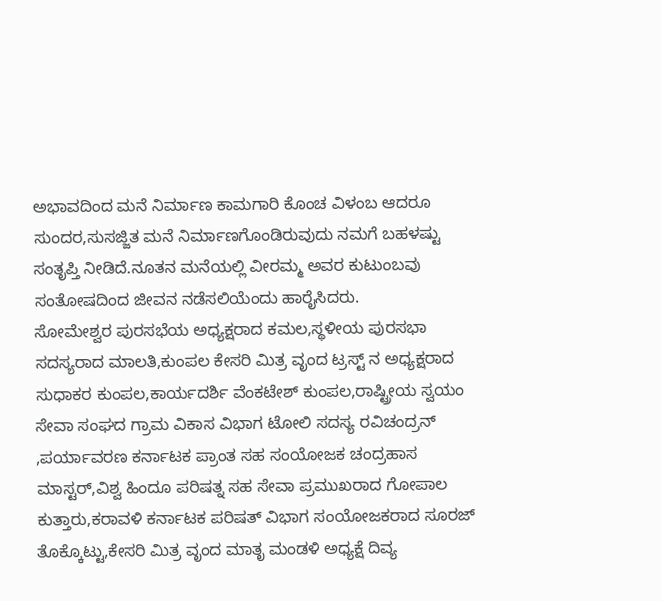ಅಭಾವದಿಂದ ಮನೆ ನಿರ್ಮಾಣ ಕಾಮಗಾರಿ ಕೊಂಚ ವಿಳಂಬ ಆದರೂ ಸುಂದರ,ಸುಸಜ್ಜಿತ ಮನೆ ನಿರ್ಮಾಣಗೊಂಡಿರುವುದು ನಮಗೆ ಬಹಳಷ್ಟು ಸಂತೃಪ್ತಿ ನೀಡಿದೆ.ನೂತನ ಮನೆಯಲ್ಲಿ ವೀರಮ್ಮ ಅವರ ಕುಟುಂಬವು ಸಂತೋಷದಿಂದ ಜೀವನ ನಡೆಸಲಿಯೆಂದು ಹಾರೈಸಿದರು.
ಸೋಮೇಶ್ವರ ಪುರಸಭೆಯ ಅಧ್ಯಕ್ಷರಾದ ಕಮಲ,ಸ್ಥಳೀಯ ಪುರಸಭಾ ಸದಸ್ಯರಾದ ಮಾಲತಿ,ಕುಂಪಲ ಕೇಸರಿ ಮಿತ್ರ ವೃಂದ ಟ್ರಸ್ಟ್ ನ ಅಧ್ಯಕ್ಷರಾದ ಸುಧಾಕರ ಕುಂಪಲ,ಕಾರ್ಯದರ್ಶಿ ವೆಂಕಟೇಶ್ ಕುಂಪಲ,ರಾಷ್ಟ್ರೀಯ ಸ್ವಯಂ ಸೇವಾ ಸಂಘದ‌ ಗ್ರಾಮ ವಿಕಾಸ ವಿಭಾಗ ಟೋಲಿ ಸದಸ್ಯ ರವಿಚಂದ್ರನ್ ,ಪರ್ಯಾವರಣ ಕರ್ನಾಟಕ ಪ್ರಾಂತ ಸಹ ಸಂಯೋಜಕ ಚಂದ್ರಹಾಸ ಮಾಸ್ಟರ್,ವಿಶ್ವ ಹಿಂದೂ ಪರಿಷತ್ನ ಸಹ ಸೇವಾ ಪ್ರಮುಖರಾದ ಗೋಪಾಲ ಕುತ್ತಾರು,ಕರಾವಳಿ ಕರ್ನಾಟಕ ಪರಿಷತ್ ವಿಭಾಗ ಸಂಯೋಜಕರಾದ ಸೂರಜ್ ತೊಕ್ಕೊಟ್ಟು,ಕೇಸರಿ ಮಿತ್ರ ವೃಂದ ಮಾತೃ ಮಂಡಳಿ ಅಧ್ಯಕ್ಷೆ ದಿವ್ಯ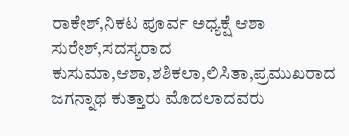ರಾಕೇಶ್,ನಿಕಟ ಪೂರ್ವ ಅಧ್ಯಕ್ಷೆ ಆಶಾ ಸುರೇಶ್,ಸದಸ್ಯರಾದ ಕುಸುಮಾ,ಆಶಾ,ಶಶಿಕಲಾ,ಲಿಸಿತಾ,ಪ್ರಮುಖರಾದ ಜಗನ್ನಾಥ ಕುತ್ತಾರು ಮೊದಲಾದವರು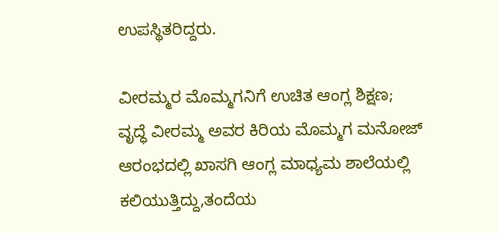ಉಪಸ್ಥಿತರಿದ್ದರು.

ವೀರಮ್ಮರ ಮೊಮ್ಮಗನಿಗೆ ಉಚಿತ ಆಂಗ್ಲ ಶಿಕ್ಷಣ;
ವೃದ್ಧೆ ವೀರಮ್ಮ ಅವರ ಕಿರಿಯ ಮೊಮ್ಮಗ ಮನೋಜ್ ಆರಂಭದಲ್ಲಿ ಖಾಸಗಿ ಆಂಗ್ಲ ಮಾಧ್ಯಮ ಶಾಲೆಯಲ್ಲಿ ಕಲಿಯುತ್ತಿದ್ದು,ತಂದೆಯ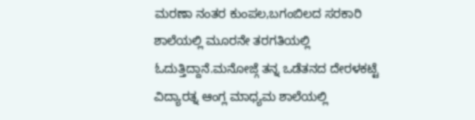ಮರಣಾ ನಂತರ ಕುಂಪಲ,ಬಗಂಬಿಲದ ಸರಕಾರಿ ಶಾಲೆಯಲ್ಲಿ ಮೂರನೇ ತರಗತಿಯಲ್ಲಿ ಓದುತ್ತಿದ್ದಾನೆ.ಮನೋಜ್ಗೆ ತನ್ನ ಒಡೆತನದ ದೇರಳಕಟ್ಟೆ ವಿದ್ಯಾರತ್ನ ಆಂಗ್ಲ ಮಾಧ್ಯಮ ಶಾಲೆಯಲ್ಲಿ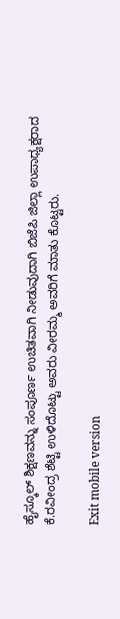ಹೈಸ್ಕೂಲ್ ಶಿಕ್ಷಣವನ್ನು ಸಂಪೂರ್ಣ ಉಚಿತವಾಗಿ ನೀಡುವುದಾಗಿ ಬಿಜೆಪಿ ಜಿಲ್ಲಾ ಉಪಾಧ್ಯಕ್ಷರಾದ ಕೆ.ರವೀಂದ್ರ ಶೆಟ್ಟಿ ಉಳಿದೊಟ್ಟು ಅವರು ವೀರಮ್ಮ ಅವರಿಗೆ ಮಾತು ಕೊಟ್ಟರು.

Exit mobile version